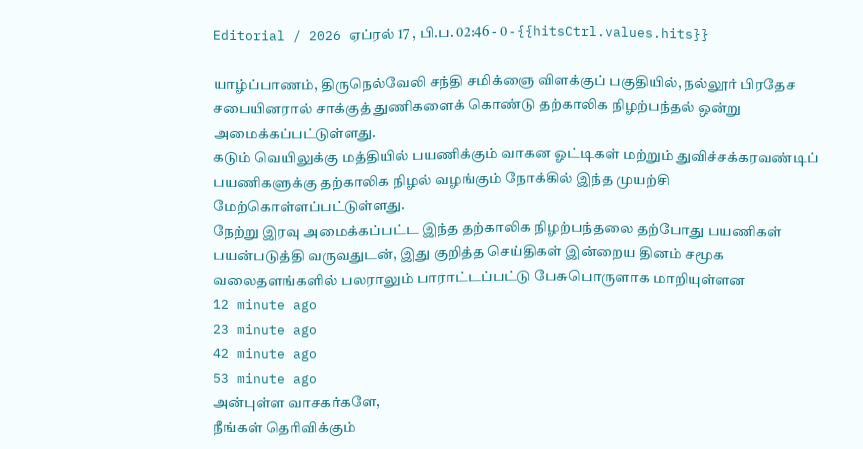Editorial / 2026 ஏப்ரல் 17 , பி.ப. 02:46 - 0 - {{hitsCtrl.values.hits}}

யாழ்ப்பாணம், திருநெல்வேலி சந்தி சமிக்ஞை விளக்குப் பகுதியில், நல்லூர் பிரதேச சபையினரால் சாக்குத் துணிகளைக் கொண்டு தற்காலிக நிழற்பந்தல் ஒன்று அமைக்கப்பட்டுள்ளது.
கடும் வெயிலுக்கு மத்தியில் பயணிக்கும் வாகன ஓட்டிகள் மற்றும் துவிச்சக்கரவண்டிப் பயணிகளுக்கு தற்காலிக நிழல் வழங்கும் நோக்கில் இந்த முயற்சி மேற்கொள்ளப்பட்டுள்ளது.
நேற்று இரவு அமைக்கப்பட்ட இந்த தற்காலிக நிழற்பந்தலை தற்போது பயணிகள் பயன்படுத்தி வருவதுடன், இது குறித்த செய்திகள் இன்றைய தினம் சமூக வலைதளங்களில் பலராலும் பாராட்டப்பட்டு பேசுபொருளாக மாறியுள்ளன
12 minute ago
23 minute ago
42 minute ago
53 minute ago
அன்புள்ள வாசகர்களே,
நீங்கள் தெரிவிக்கும்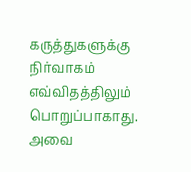கருத்துகளுக்கு நிர்வாகம் எவ்விதத்திலும் பொறுப்பாகாது. அவை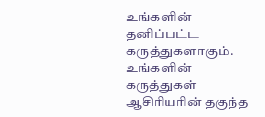உங்களின் தனிப்பட்ட கருத்துகளாகும். உங்களின் கருத்துகள் ஆசிரியரின் தகுந்த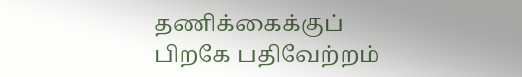தணிக்கைக்குப் பிறகே பதிவேற்றம்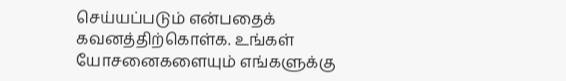செய்யப்படும் என்பதைக் கவனத்திற்கொள்க. உங்கள் யோசனைகளையும் எங்களுக்கு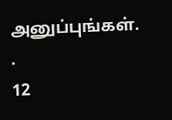அனுப்புங்கள். .
12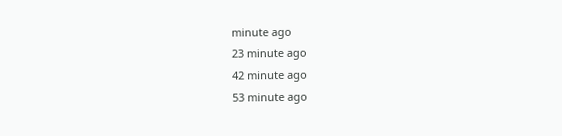minute ago
23 minute ago
42 minute ago
53 minute ago